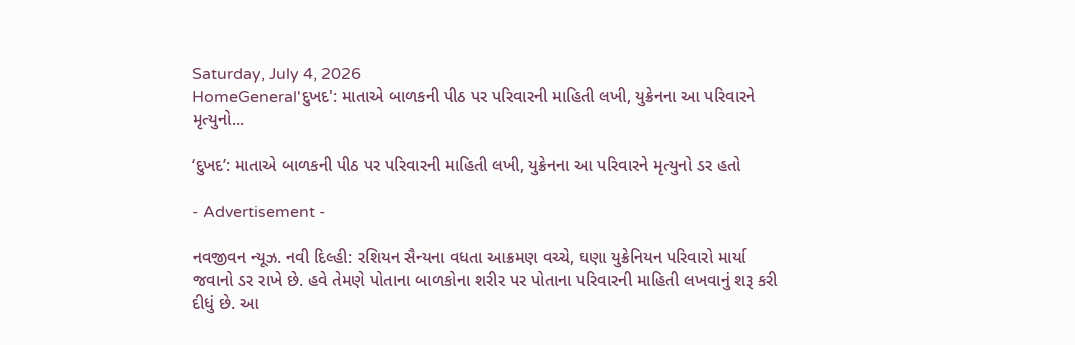Saturday, July 4, 2026
HomeGeneral'દુખદ': માતાએ બાળકની પીઠ પર પરિવારની માહિતી લખી, યુક્રેનના આ પરિવારને મૃત્યુનો...

‘દુખદ’: માતાએ બાળકની પીઠ પર પરિવારની માહિતી લખી, યુક્રેનના આ પરિવારને મૃત્યુનો ડર હતો

- Advertisement -

નવજીવન ન્યૂઝ. નવી દિલ્હી: રશિયન સૈન્યના વધતા આક્રમણ વચ્ચે, ઘણા યુક્રેનિયન પરિવારો માર્યા જવાનો ડર રાખે છે. હવે તેમણે પોતાના બાળકોના શરીર પર પોતાના પરિવારની માહિતી લખવાનું શરૂ કરી દીધું છે. આ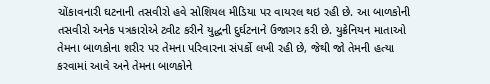ચોંકાવનારી ઘટનાની તસવીરો હવે સોશિયલ મીડિયા પર વાયરલ થઇ રહી છે. આ બાળકોની તસવીરો અનેક પત્રકારોએ ટ્વીટ કરીને યુદ્ધની દુર્ઘટનાને ઉજાગર કરી છે. યુક્રેનિયન માતાઓ તેમના બાળકોના શરીર પર તેમના પરિવારના સંપર્કો લખી રહી છે, જેથી જો તેમની હત્યા કરવામાં આવે અને તેમના બાળકોને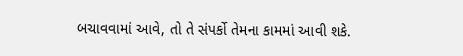બચાવવામાં આવે, તો તે સંપર્કો તેમના કામમાં આવી શકે.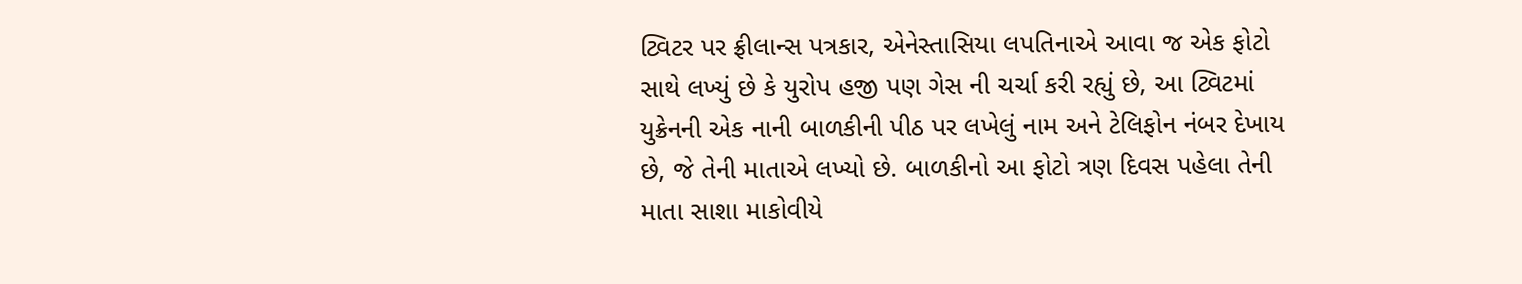ટ્વિટર પર ફ્રીલાન્સ પત્રકાર, એનેસ્તાસિયા લપતિનાએ આવા જ એક ફોટો સાથે લખ્યું છે કે યુરોપ હજી પણ ગેસ ની ચર્ચા કરી રહ્યું છે, આ ટ્વિટમાં યુક્રેનની એક નાની બાળકીની પીઠ પર લખેલું નામ અને ટેલિફોન નંબર દેખાય છે, જે તેની માતાએ લખ્યો છે. બાળકીનો આ ફોટો ત્રણ દિવસ પહેલા તેની માતા સાશા માકોવીયે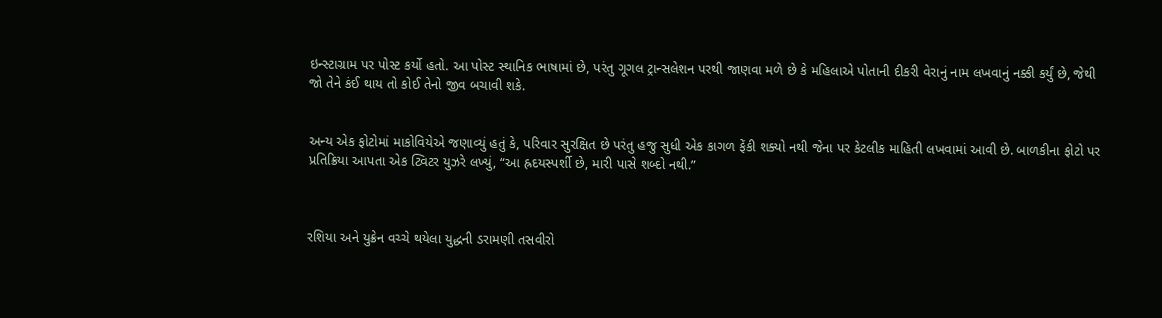ઇન્સ્ટાગ્રામ પર પોસ્ટ કર્યો હતો. આ પોસ્ટ સ્થાનિક ભાષામાં છે, પરંતુ ગૂગલ ટ્રાન્સલેશન પરથી જાણવા મળે છે કે મહિલાએ પોતાની દીકરી વેરાનું નામ લખવાનું નક્કી કર્યું છે, જેથી જો તેને કંઈ થાય તો કોઈ તેનો જીવ બચાવી શકે.


અન્ય એક ફોટોમાં માકોવિયેએ જણાવ્યું હતું કે, પરિવાર સુરક્ષિત છે પરંતુ હજુ સુધી એક કાગળ ફેંકી શક્યો નથી જેના પર કેટલીક માહિતી લખવામાં આવી છે. બાળકીના ફોટો પર પ્રતિક્રિયા આપતા એક ટ્વિટર યુઝરે લખ્યું, “આ હ્રદયસ્પર્શી છે, મારી પાસે શબ્દો નથી.”



રશિયા અને યુક્રેન વચ્ચે થયેલા યુદ્ધની ડરામણી તસવીરો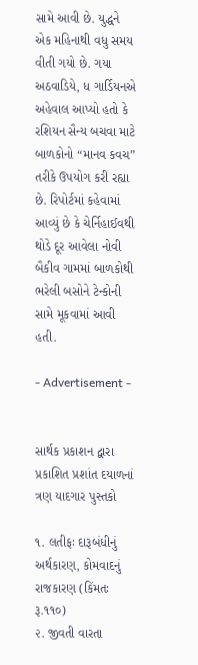સામે આવી છે. યુદ્ધને એક મહિનાથી વધુ સમય વીતી ગયો છે. ગયા અઠવાડિયે, ધ ગાર્ડિયનએ અહેવાલ આપ્યો હતો કે રશિયન સૈન્ય બચવા માટે બાળકોનો “માનવ કવચ” તરીકે ઉપયોગ કરી રહ્યા છે. રિપોર્ટમાં કહેવામાં આવ્યું છે કે ચેર્નિહાઈવથી થોડે દૂર આવેલા નોવી બૈકીવ ગામમાં બાળકોથી ભરેલી બસોને ટેન્કોની સામે મૂકવામાં આવી હતી.

- Advertisement -


સાર્થક પ્રકાશન દ્વારા પ્રકાશિત પ્રશાંત દયાળનાં ત્રણ યાદગાર પુસ્તકો

૧. લતીફઃ દારૂબંધીનું અર્થકારણ, કોમવાદનું રાજકારણ (કિંમતઃ રૂ.૧૧૦)
૨. જીવતી વારતા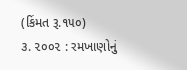(કિંમત રૂ.૧૫૦)
૩. ૨૦૦૨ : રમખાણોનું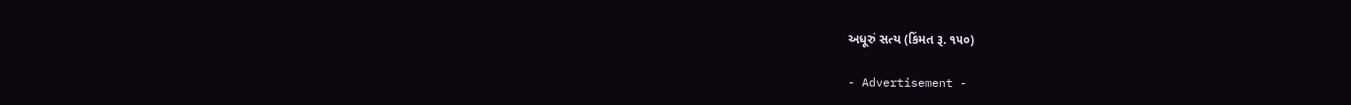અધૂરું સત્ય (કિંમત રૂ. ૧૫૦)

- Advertisement -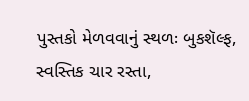પુસ્તકો મેળવવાનું સ્થળઃ બુકશૅલ્ફ, સ્વસ્તિક ચાર રસ્તા,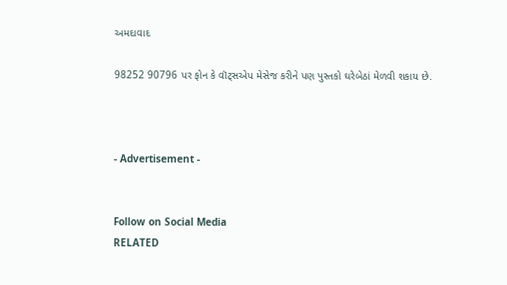અમદાવાદ

98252 90796 પર ફોન કે વૉટ્સએપ મેસેજ કરીને પણ પુસ્તકો ઘરેબેઠાં મેળવી શકાય છે.



- Advertisement -


Follow on Social Media
RELATED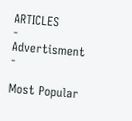ARTICLES
- Advertisment -

Most Popular